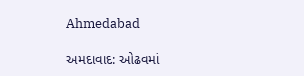Ahmedabad

અમદાવાદ: ઓઢવમાં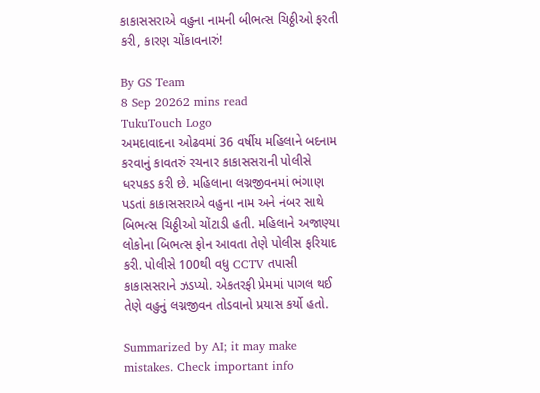કાકાસસરાએ વહુના નામની બીભત્સ ચિઠ્ઠીઓ ફરતી કરી, કારણ ચોંકાવનારું!

By GS Team
8 Sep 20262 mins read
TukuTouch Logo
અમદાવાદના ઓઢવમાં 36 વર્ષીય મહિલાને બદનામ કરવાનું કાવતરું રચનાર કાકાસસરાની પોલીસે ધરપકડ કરી છે. મહિલાના લગ્નજીવનમાં ભંગાણ પડતાં કાકાસસરાએ વહુના નામ અને નંબર સાથે બિભત્સ ચિઠ્ઠીઓ ચોંટાડી હતી. મહિલાને અજાણ્યા લોકોના બિભત્સ ફોન આવતા તેણે પોલીસ ફરિયાદ કરી. પોલીસે 100થી વધુ CCTV તપાસી કાકાસસરાને ઝડપ્યો. એકતરફી પ્રેમમાં પાગલ થઈ તેણે વહુનું લગ્નજીવન તોડવાનો પ્રયાસ કર્યો હતો.

Summarized by AI; it may make mistakes. Check important info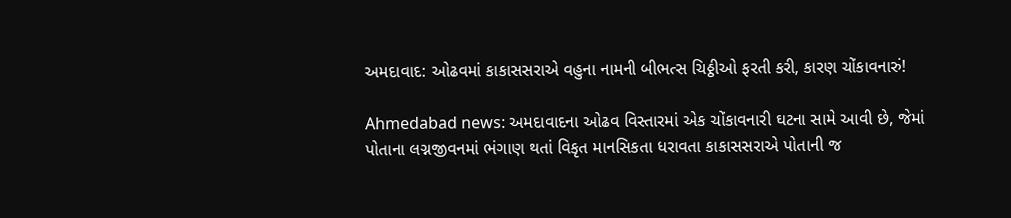અમદાવાદ: ઓઢવમાં કાકાસસરાએ વહુના નામની બીભત્સ ચિઠ્ઠીઓ ફરતી કરી, કારણ ચોંકાવનારું!

Ahmedabad news: અમદાવાદના ઓઢવ વિસ્તારમાં એક ચોંકાવનારી ઘટના સામે આવી છે, જેમાં પોતાના લગ્નજીવનમાં ભંગાણ થતાં વિકૃત માનસિકતા ધરાવતા કાકાસસરાએ પોતાની જ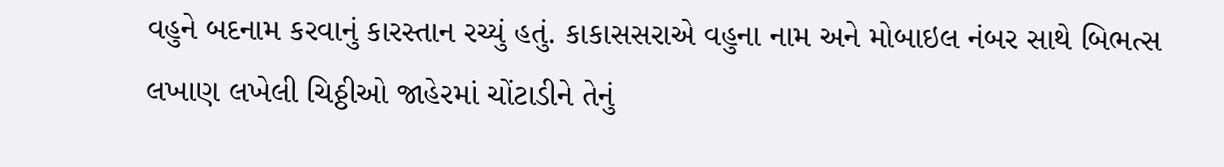વહુને બદનામ કરવાનું કારસ્તાન રચ્યું હતું. કાકાસસરાએ વહુના નામ અને મોબાઇલ નંબર સાથે બિભત્સ લખાણ લખેલી ચિઠ્ઠીઓ જાહેરમાં ચોંટાડીને તેનું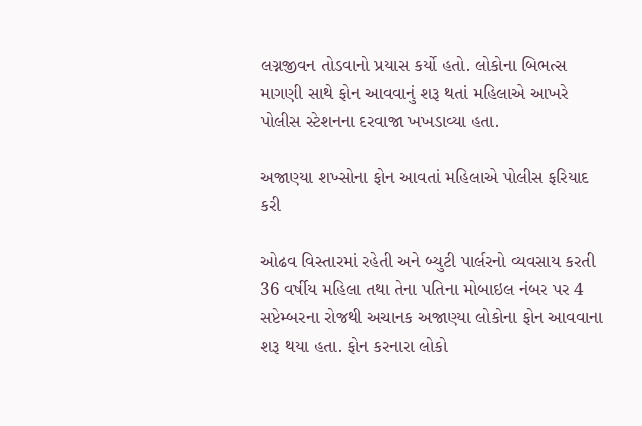લગ્નજીવન તોડવાનો પ્રયાસ કર્યો હતો. લોકોના બિભત્સ માગણી સાથે ફોન આવવાનું શરૂ થતાં મહિલાએ આખરે પોલીસ સ્ટેશનના દરવાજા ખખડાવ્યા હતા.

અજાણ્યા શખ્સોના ફોન આવતાં મહિલાએ પોલીસ ફરિયાદ કરી

ઓઢવ વિસ્તારમાં રહેતી અને બ્યુટી પાર્લરનો વ્યવસાય કરતી 36 વર્ષીય મહિલા તથા તેના પતિના મોબાઇલ નંબર પર 4 સપ્ટેમ્બરના રોજથી અચાનક અજાણ્યા લોકોના ફોન આવવાના શરૂ થયા હતા. ફોન કરનારા લોકો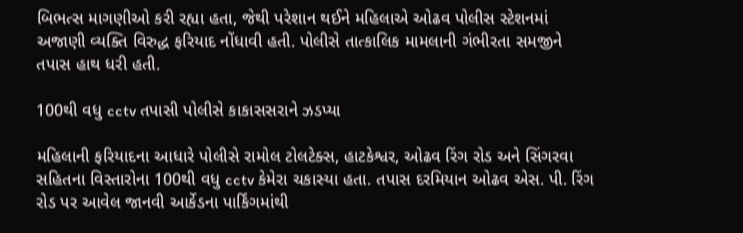બિભત્સ માગણીઓ કરી રહ્યા હતા, જેથી પરેશાન થઈને મહિલાએ ઓઢવ પોલીસ સ્ટેશનમાં અજાણી વ્યક્તિ વિરુદ્ધ ફરિયાદ નોંધાવી હતી. પોલીસે તાત્કાલિક મામલાની ગંભીરતા સમજીને તપાસ હાથ ધરી હતી.

100થી વધુ cctv તપાસી પોલીસે કાકાસસરાને ઝડપ્યા

મહિલાની ફરિયાદના આધારે પોલીસે રામોલ ટોલટેક્સ, હાટકેશ્વર, ઓઢવ રિંગ રોડ અને સિંગરવા સહિતના વિસ્તારોના 100થી વધુ cctv કેમેરા ચકાસ્યા હતા. તપાસ દરમિયાન ઓઢવ એસ. પી. રિંગ રોડ પર આવેલ જાનવી આર્કેડના પાર્કિંગમાંથી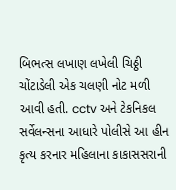બિભત્સ લખાણ લખેલી ચિઠ્ઠી ચોંટાડેલી એક ચલણી નોટ મળી આવી હતી. cctv અને ટેકનિકલ સર્વેલન્સના આધારે પોલીસે આ હીન કૃત્ય કરનાર મહિલાના કાકાસસરાની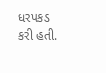ધરપકડ કરી હતી.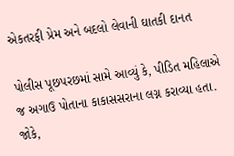એકતરફી પ્રેમ અને બદલો લેવાની ઘાતકી દાનત

પોલીસ પૂછપરછમાં સામે આવ્યું કે, પીડિત મહિલાએ જ અગાઉ પોતાના કાકાસસરાના લગ્ન કરાવ્યા હતા. જોકે,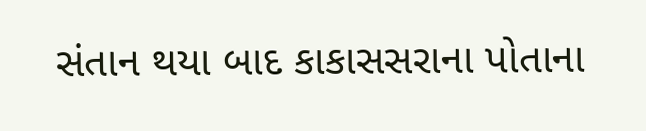સંતાન થયા બાદ કાકાસસરાના પોતાના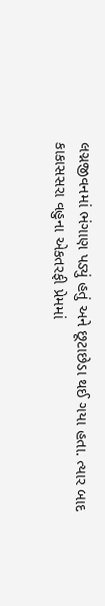લગ્નજીવનમાં ભંગાણ પડ્યું હતું અને છૂટાછેડા થઈ ગયા હતા. ત્યાર બાદ કાકાસસરા વહુના એકતરફી પ્રેમમાં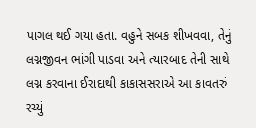પાગલ થઈ ગયા હતા. વહુને સબક શીખવવા, તેનું લગ્નજીવન ભાંગી પાડવા અને ત્યારબાદ તેની સાથે લગ્ન કરવાના ઈરાદાથી કાકાસસરાએ આ કાવતરું રચ્યું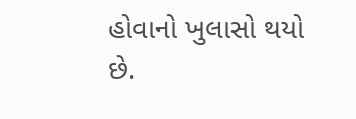હોવાનો ખુલાસો થયો છે.